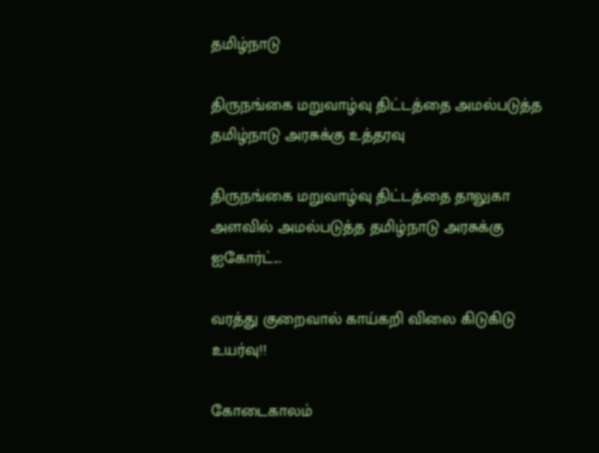தமிழ்நாடு

திருநங்கை மறுவாழ்வு திட்டத்தை அமல்படுத்த தமிழ்நாடு அரசுக்கு உத்தரவு

திருநங்கை மறுவாழ்வு திட்டத்தை தாலுகா அளவில் அமல்படுத்த தமிழ்நாடு அரசுக்கு ஐகோர்ட்...

வரத்து குறைவால் காய்கறி விலை கிடுகிடு உயர்வு!!

கோடைகாலம்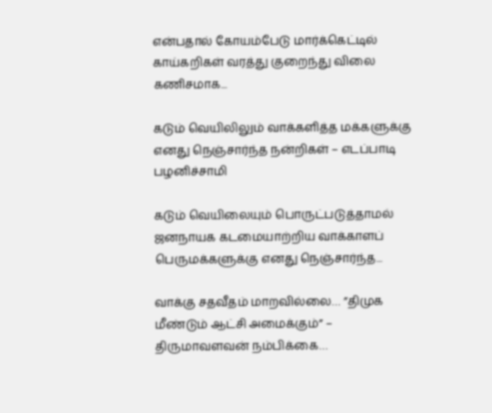என்பதால் கோயம்பேடு மார்க்கெட்டில் காய்கறிகள் வரத்து குறைந்து விலை கணிசமாக...

கடும் வெயிலிலும் வாக்களித்த மக்களுக்கு எனது நெஞ்சார்ந்த நன்றிகள் – எடப்பாடி பழனிச்சாமி

கடும் வெயிலையும் பொருட்படுத்தாமல் ஜனநாயக கடமையாற்றிய வாக்காளப் பெருமக்களுக்கு எனது நெஞ்சார்ந்த...

வாக்கு சதவீதம் மாறவில்லை… ”திமுக மீண்டும் ஆட்சி அமைக்கும்” – திருமாவளவன் நம்பிக்கை…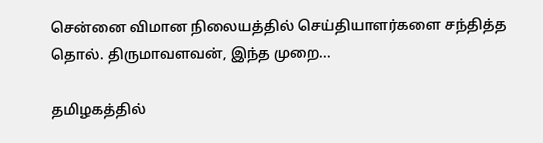சென்னை விமான நிலையத்தில் செய்தியாளர்களை சந்தித்த தொல். திருமாவளவன், இந்த முறை...

தமிழகத்தில்‌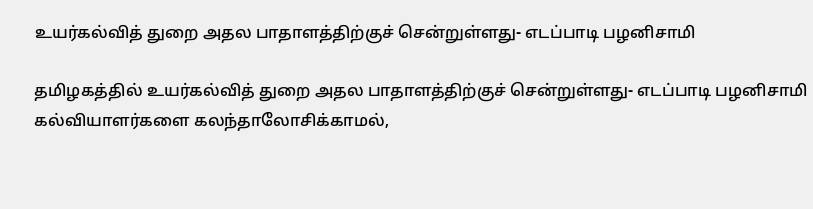உயர்கல்வித்‌ துறை அதல பாதாளத்திற்குச்‌ சென்றுள்ளது- எடப்பாடி பழனிசாமி

தமிழகத்தில்‌ உயர்கல்வித்‌ துறை அதல பாதாளத்திற்குச்‌ சென்றுள்ளது- எடப்பாடி பழனிசாமி கல்வியாளர்களை கலந்தாலோசிக்காமல்,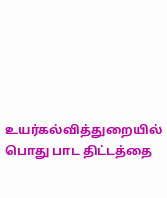உயர்கல்வித்துறையில் பொது பாட திட்டத்தை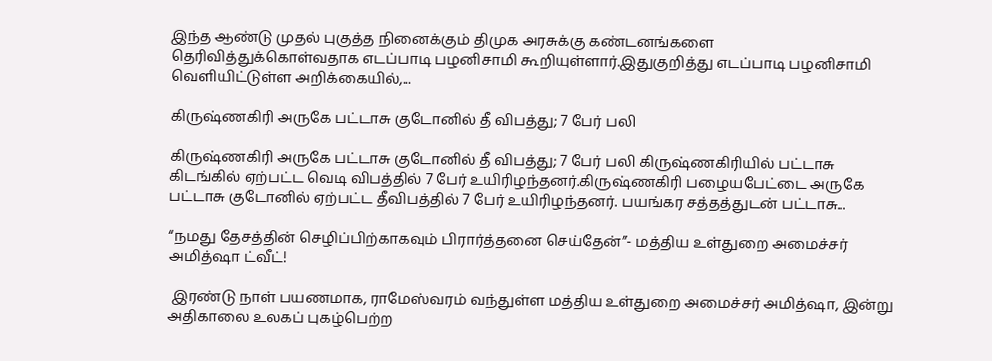இந்த ஆண்டு முதல் புகுத்த நினைக்கும் திமுக அரசுக்கு கண்டனங்களை தெரிவித்துக்கொள்வதாக எடப்பாடி பழனிசாமி கூறியுள்ளார்.இதுகுறித்து எடப்பாடி பழனிசாமி வெளியிட்டுள்ள அறிக்கையில்,...

கிருஷ்ணகிரி அருகே பட்டாசு குடோனில் தீ விபத்து; 7 பேர் பலி

கிருஷ்ணகிரி அருகே பட்டாசு குடோனில் தீ விபத்து; 7 பேர் பலி கிருஷ்ணகிரியில் பட்டாசு கிடங்கில் ஏற்பட்ட வெடி விபத்தில் 7 பேர் உயிரிழந்தனர்.கிருஷ்ணகிரி பழையபேட்டை அருகே பட்டாசு குடோனில் ஏற்பட்ட தீவிபத்தில் 7 பேர் உயிரிழந்தனர். பயங்கர சத்தத்துடன் பட்டாசு...

“நமது தேசத்தின் செழிப்பிற்காகவும் பிரார்த்தனை செய்தேன்”- மத்திய உள்துறை அமைச்சர் அமித்ஷா ட்வீட்!

 இரண்டு நாள் பயணமாக, ராமேஸ்வரம் வந்துள்ள மத்திய உள்துறை அமைச்சர் அமித்ஷா, இன்று அதிகாலை உலகப் புகழ்பெற்ற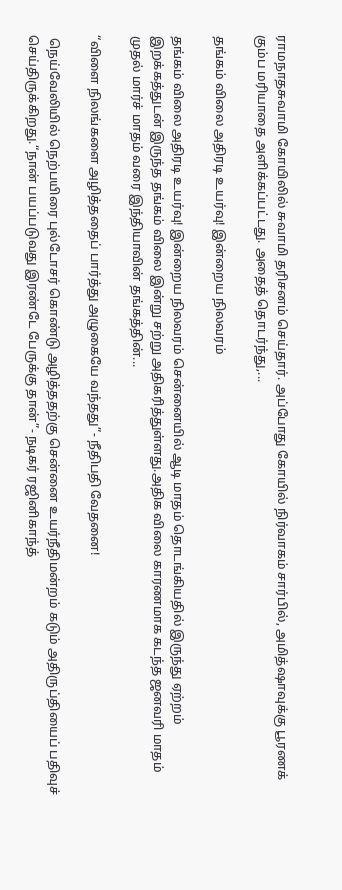ராமநாதசுவாமி கோயிலில் சுவாமி தரிசனம் செய்தார். அப்போது கோயில் நிர்வாகம் சார்பில், அமித்ஷாவுக்கு பூரணக் கும்ப மரியாதை அளிக்கப்பட்டது. அதைத் தொடர்ந்து,...

தங்கம் விலை அதிரடி உயர்வு! இன்றைய நிலவரம்

தங்கம் விலை அதிரடி உயர்வு! இன்றைய நிலவரம் சென்னையில் ஆடி மாதம் தொடங்கியதில் இருந்து ஏற்றம் இறக்கத்துடன் இருந்த தங்கம் விலை இன்று சற்று அதிகரித்துள்ளது.அதிக விலை காரணமாக கடந்த ஜனவரி மாதம் முதல் மார்ச் மாதம் வரை இந்தியாவின் தங்கத்தின்...

“விளை நிலங்களை அழித்ததைப் பார்த்து அழுகையே வந்தது”- நீதிபதி வேதனை!

 நெய்வேலியில் நெற்பயிரை புல்டோசர் கொண்டு அழித்ததற்கு சென்னை உயர்நீதிமன்றம் கடும் அதிருப்தியைப் பதிவுச் செய்திருக்கிறது.“நான் பயப்படுவது இரண்டே பேருக்கு தான்”- நடிகர் ரஜினிகாந்த்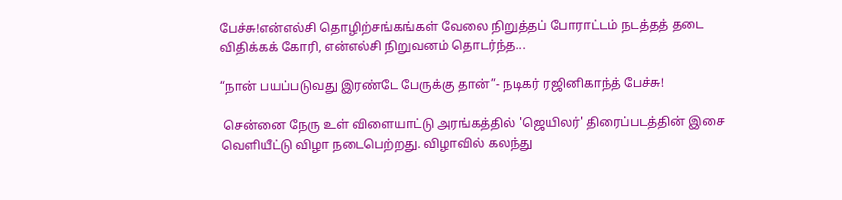பேச்சு!என்எல்சி தொழிற்சங்கங்கள் வேலை நிறுத்தப் போராட்டம் நடத்தத் தடை விதிக்கக் கோரி, என்எல்சி நிறுவனம் தொடர்ந்த...

“நான் பயப்படுவது இரண்டே பேருக்கு தான்”- நடிகர் ரஜினிகாந்த் பேச்சு!

 சென்னை நேரு உள் விளையாட்டு அரங்கத்தில் 'ஜெயிலர்' திரைப்படத்தின் இசை வெளியீட்டு விழா நடைபெற்றது. விழாவில் கலந்து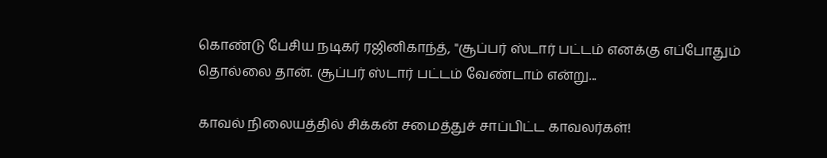கொண்டு பேசிய நடிகர் ரஜினிகாந்த், "சூப்பர் ஸ்டார் பட்டம் எனக்கு எப்போதும் தொல்லை தான். சூப்பர் ஸ்டார் பட்டம் வேண்டாம் என்று...

காவல் நிலையத்தில் சிக்கன் சமைத்துச் சாப்பிட்ட காவலர்கள்!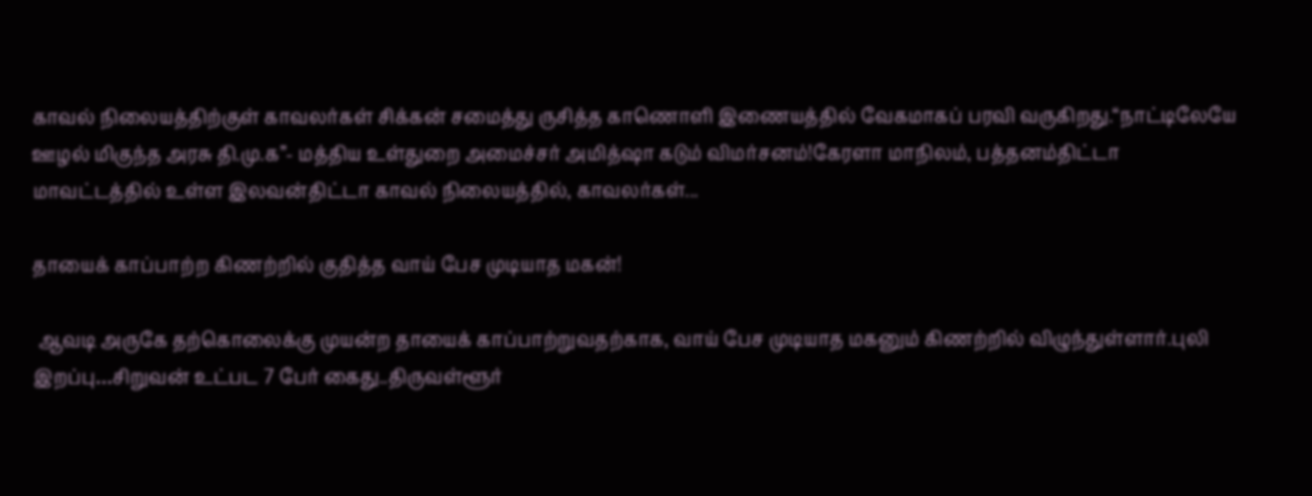காவல் நிலையத்திற்குள் காவலர்கள் சிக்கன் சமைத்து ருசித்த காணொளி இணையத்தில் வேகமாகப் பரவி வருகிறது.“நாட்டிலேயே ஊழல் மிகுந்த அரசு தி.மு.க”- மத்திய உள்துறை அமைச்சர் அமித்ஷா கடும் விமர்சனம்!கேரளா மாநிலம், பத்தனம்திட்டா மாவட்டத்தில் உள்ள இலவன்திட்டா காவல் நிலையத்தில், காவலர்கள்...

தாயைக் காப்பாற்ற கிணற்றில் குதித்த வாய் பேச முடியாத மகன்!

 ஆவடி அருகே தற்கொலைக்கு முயன்ற தாயைக் காப்பாற்றுவதற்காக, வாய் பேச முடியாத மகனும் கிணற்றில் விழுந்துள்ளார்.புலி இறப்பு…சிறுவன் உட்பட 7 பேர் கைது..திருவள்ளூர்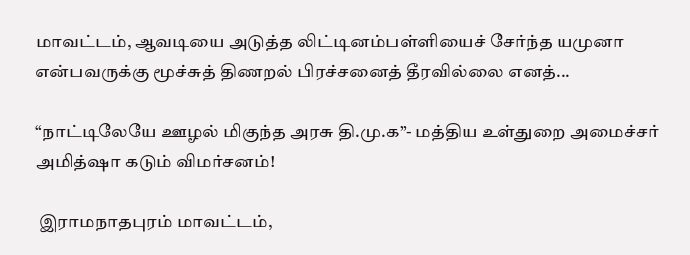மாவட்டம், ஆவடியை அடுத்த லிட்டினம்பள்ளியைச் சேர்ந்த யமுனா என்பவருக்கு மூச்சுத் திணறல் பிரச்சனைத் தீரவில்லை எனத்...

“நாட்டிலேயே ஊழல் மிகுந்த அரசு தி.மு.க”- மத்திய உள்துறை அமைச்சர் அமித்ஷா கடும் விமர்சனம்!

 இராமநாதபுரம் மாவட்டம்,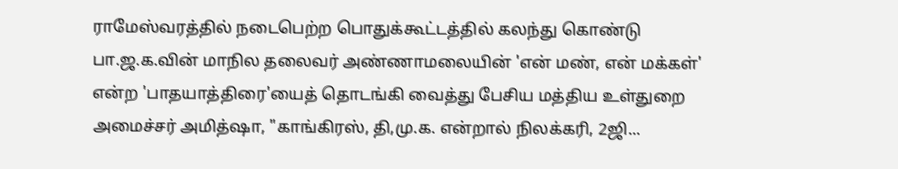ராமேஸ்வரத்தில் நடைபெற்ற பொதுக்கூட்டத்தில் கலந்து கொண்டு பா.ஜ.க.வின் மாநில தலைவர் அண்ணாமலையின் 'என் மண், என் மக்கள்' என்ற 'பாதயாத்திரை'யைத் தொடங்கி வைத்து பேசிய மத்திய உள்துறை அமைச்சர் அமித்ஷா, "காங்கிரஸ், தி,மு.க. என்றால் நிலக்கரி, 2ஜி...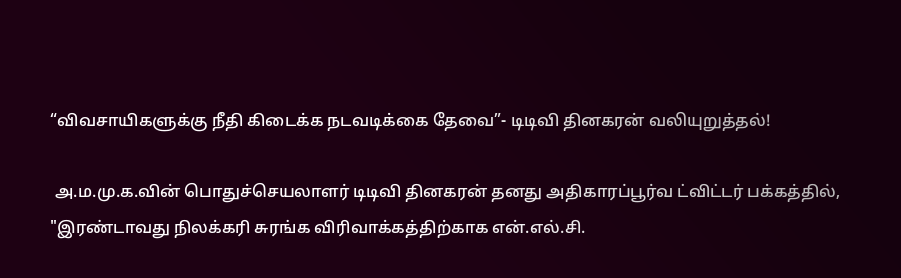“விவசாயிகளுக்கு நீதி கிடைக்க நடவடிக்கை தேவை”- டிடிவி தினகரன் வலியுறுத்தல்!

 அ.ம.மு.க.வின் பொதுச்செயலாளர் டிடிவி தினகரன் தனது அதிகாரப்பூர்வ ட்விட்டர் பக்கத்தில், "இரண்டாவது நிலக்கரி சுரங்க விரிவாக்கத்திற்காக என்.எல்.சி.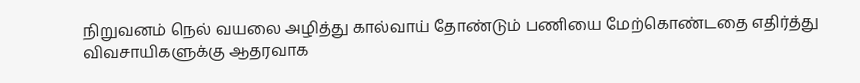நிறுவனம் நெல் வயலை அழித்து கால்வாய் தோண்டும் பணியை மேற்கொண்டதை எதிர்த்து விவசாயிகளுக்கு ஆதரவாக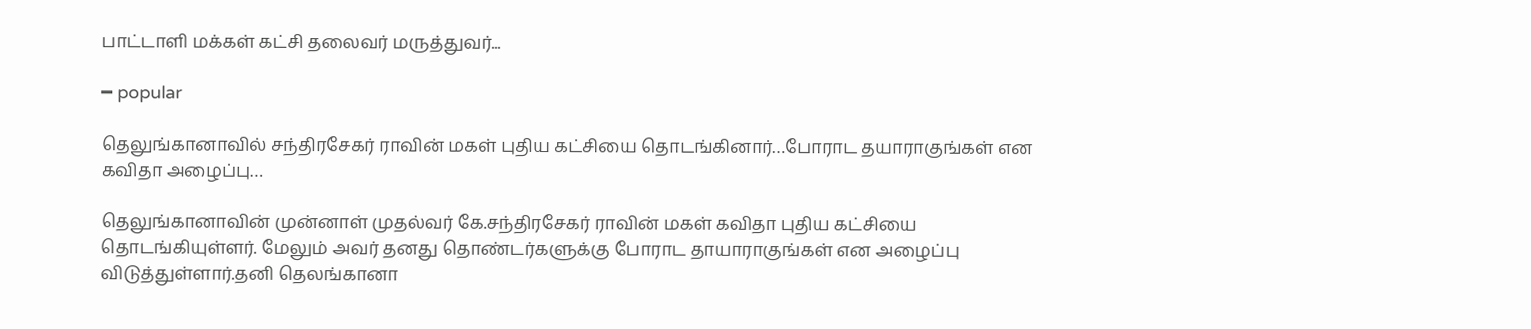பாட்டாளி மக்கள் கட்சி தலைவர் மருத்துவர்...

━ popular

தெலுங்கானாவில் சந்திரசேகர் ராவின் மகள் புதிய கட்சியை தொடங்கினார்…போராட தயாராகுங்கள் என கவிதா அழைப்பு…

தெலுங்கானாவின் முன்னாள் முதல்வர் கே.சந்திரசேகர் ராவின் மகள் கவிதா புதிய கட்சியை தொடங்கியுள்ளர். மேலும் அவர் தனது தொண்டர்களுக்கு போராட தாயாராகுங்கள் என அழைப்பு விடுத்துள்ளார்.தனி தெலங்கானா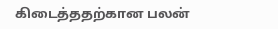கிடைத்ததற்கான பலன்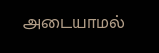அடையாமல்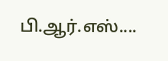பி.ஆர்.எஸ்....